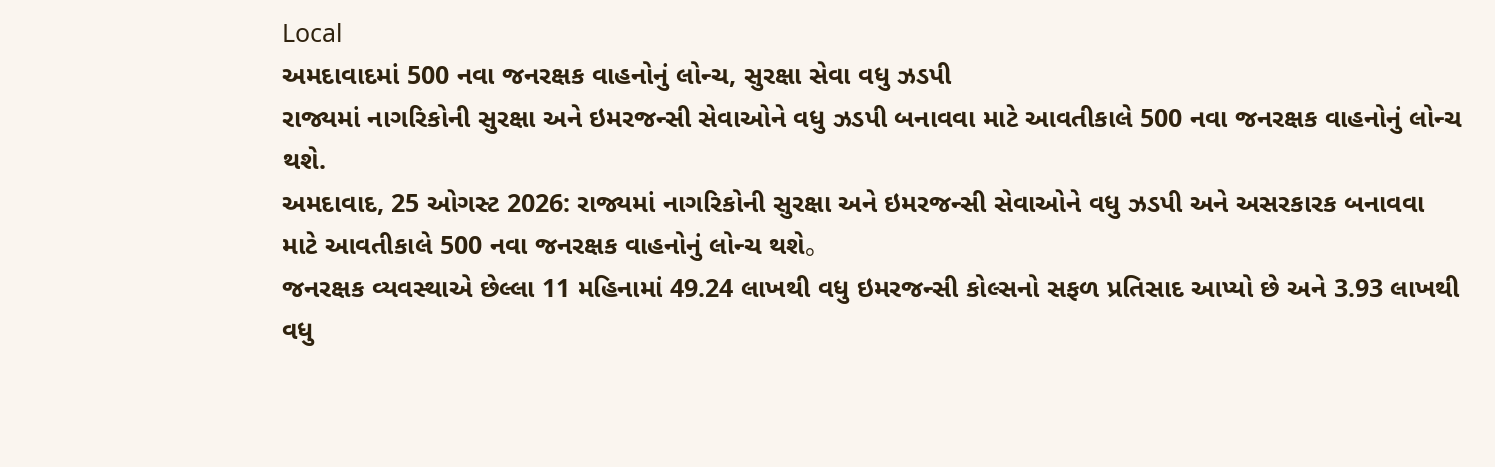Local
અમદાવાદમાં 500 નવા જનરક્ષક વાહનોનું લોન્ચ, સુરક્ષા સેવા વધુ ઝડપી
રાજ્યમાં નાગરિકોની સુરક્ષા અને ઇમરજન્સી સેવાઓને વધુ ઝડપી બનાવવા માટે આવતીકાલે 500 નવા જનરક્ષક વાહનોનું લોન્ચ થશે.
અમદાવાદ, 25 ઓગસ્ટ 2026: રાજ્યમાં નાગરિકોની સુરક્ષા અને ઇમરજન્સી સેવાઓને વધુ ઝડપી અને અસરકારક બનાવવા માટે આવતીકાલે 500 નવા જનરક્ષક વાહનોનું લોન્ચ થશે。
જનરક્ષક વ્યવસ્થાએ છેલ્લા 11 મહિનામાં 49.24 લાખથી વધુ ઇમરજન્સી કોલ્સનો સફળ પ્રતિસાદ આપ્યો છે અને 3.93 લાખથી વધુ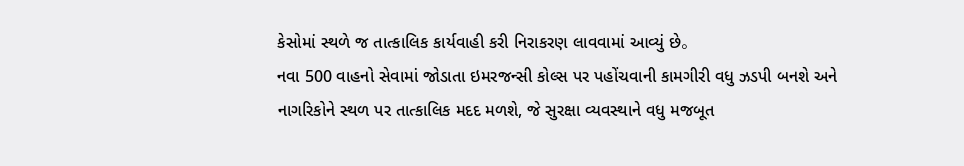કેસોમાં સ્થળે જ તાત્કાલિક કાર્યવાહી કરી નિરાકરણ લાવવામાં આવ્યું છે。
નવા 500 વાહનો સેવામાં જોડાતા ઇમરજન્સી કોલ્સ પર પહોંચવાની કામગીરી વધુ ઝડપી બનશે અને નાગરિકોને સ્થળ પર તાત્કાલિક મદદ મળશે, જે સુરક્ષા વ્યવસ્થાને વધુ મજબૂત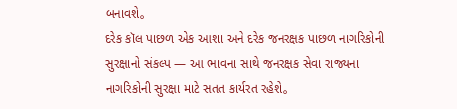બનાવશે。
દરેક કૉલ પાછળ એક આશા અને દરેક જનરક્ષક પાછળ નાગરિકોની સુરક્ષાનો સંકલ્પ — આ ભાવના સાથે જનરક્ષક સેવા રાજ્યના નાગરિકોની સુરક્ષા માટે સતત કાર્યરત રહેશે。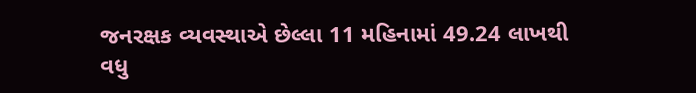જનરક્ષક વ્યવસ્થાએ છેલ્લા 11 મહિનામાં 49.24 લાખથી વધુ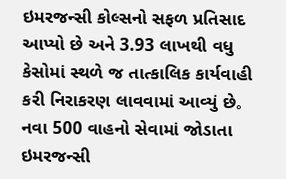ઇમરજન્સી કોલ્સનો સફળ પ્રતિસાદ આપ્યો છે અને 3.93 લાખથી વધુ કેસોમાં સ્થળે જ તાત્કાલિક કાર્યવાહી કરી નિરાકરણ લાવવામાં આવ્યું છે。
નવા 500 વાહનો સેવામાં જોડાતા ઇમરજન્સી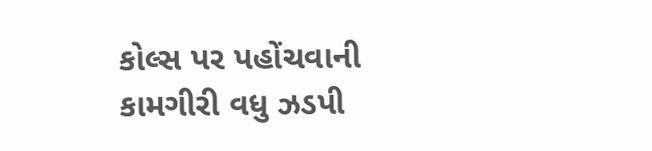કોલ્સ પર પહોંચવાની કામગીરી વધુ ઝડપી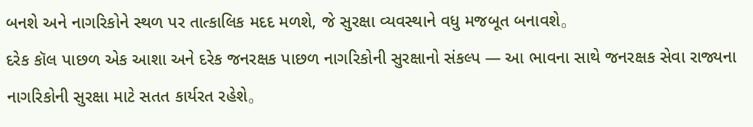બનશે અને નાગરિકોને સ્થળ પર તાત્કાલિક મદદ મળશે, જે સુરક્ષા વ્યવસ્થાને વધુ મજબૂત બનાવશે。
દરેક કૉલ પાછળ એક આશા અને દરેક જનરક્ષક પાછળ નાગરિકોની સુરક્ષાનો સંકલ્પ — આ ભાવના સાથે જનરક્ષક સેવા રાજ્યના નાગરિકોની સુરક્ષા માટે સતત કાર્યરત રહેશે。